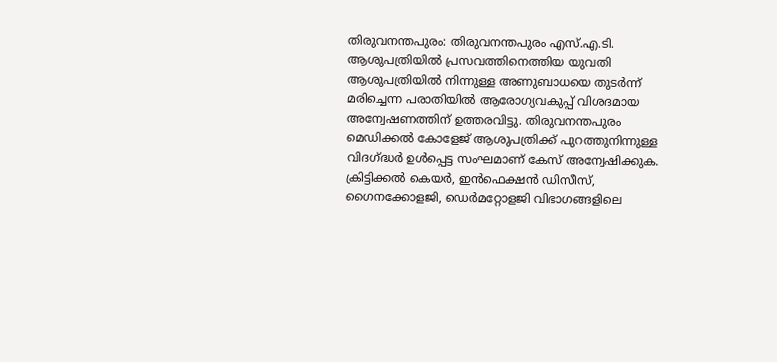തിരുവനന്തപുരം: തിരുവനന്തപുരം എസ്.എ.ടി. ആശുപത്രിയിൽ പ്രസവത്തിനെത്തിയ യുവതി ആശുപത്രിയിൽ നിന്നുള്ള അണുബാധയെ തുടർന്ന് മരിച്ചെന്ന പരാതിയിൽ ആരോഗ്യവകുപ്പ് വിശദമായ അന്വേഷണത്തിന് ഉത്തരവിട്ടു. തിരുവനന്തപുരം മെഡിക്കൽ കോളേജ് ആശുപത്രിക്ക് പുറത്തുനിന്നുള്ള വിദഗ്ദ്ധർ ഉൾപ്പെട്ട സംഘമാണ് കേസ് അന്വേഷിക്കുക. ക്രിട്ടിക്കൽ കെയർ, ഇൻഫെക്ഷൻ ഡിസീസ്, ഗൈനക്കോളജി, ഡെർമറ്റോളജി വിഭാഗങ്ങളിലെ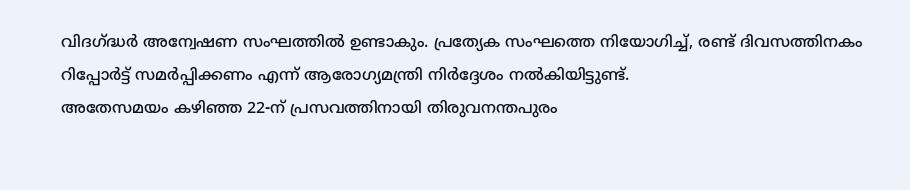വിദഗ്ദ്ധർ അന്വേഷണ സംഘത്തിൽ ഉണ്ടാകും. പ്രത്യേക സംഘത്തെ നിയോഗിച്ച്, രണ്ട് ദിവസത്തിനകം റിപ്പോർട്ട് സമർപ്പിക്കണം എന്ന് ആരോഗ്യമന്ത്രി നിർദ്ദേശം നൽകിയിട്ടുണ്ട്.
അതേസമയം കഴിഞ്ഞ 22-ന് പ്രസവത്തിനായി തിരുവനന്തപുരം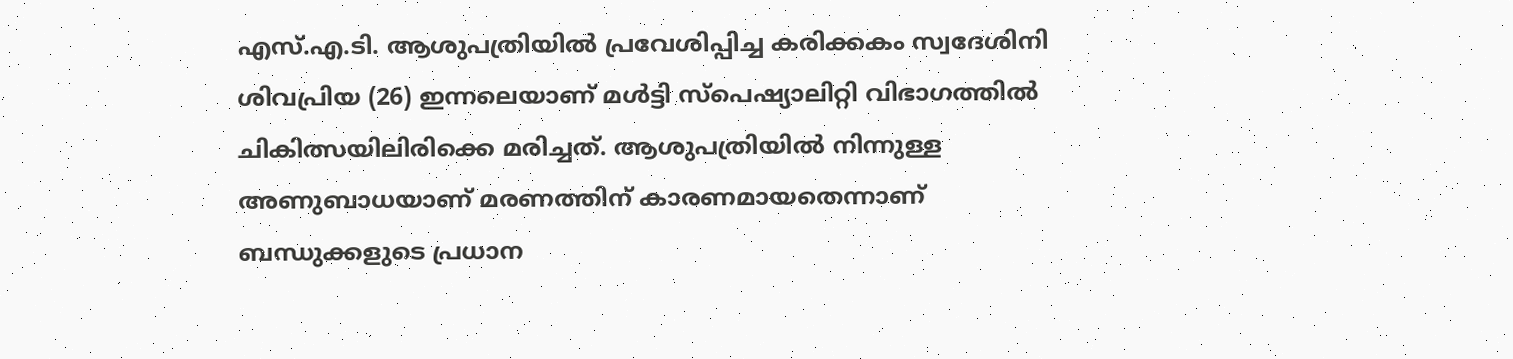എസ്.എ.ടി. ആശുപത്രിയിൽ പ്രവേശിപ്പിച്ച കരിക്കകം സ്വദേശിനി ശിവപ്രിയ (26) ഇന്നലെയാണ് മൾട്ടി സ്പെഷ്യാലിറ്റി വിഭാഗത്തിൽ ചികിത്സയിലിരിക്കെ മരിച്ചത്. ആശുപത്രിയിൽ നിന്നുള്ള അണുബാധയാണ് മരണത്തിന് കാരണമായതെന്നാണ് ബന്ധുക്കളുടെ പ്രധാന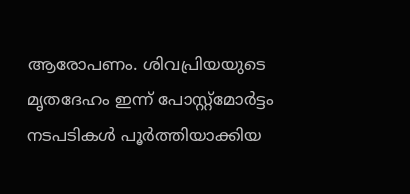ആരോപണം. ശിവപ്രിയയുടെ മൃതദേഹം ഇന്ന് പോസ്റ്റ്മോർട്ടം നടപടികൾ പൂർത്തിയാക്കിയ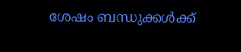ശേഷം ബന്ധുക്കൾക്ക്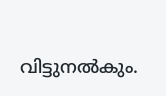വിട്ടുനൽകും.